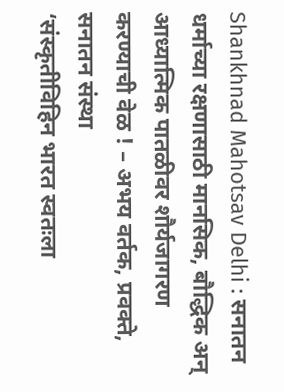Shankhnad Mahotsav Delhi : सनातन धर्माच्या रक्षणासाठी मानसिक, बौद्धिक अन् आध्यात्मिक पातळीवर शौर्यजागरण करण्याची वेळ ! – अभय वर्तक, प्रवक्ते, सनातन संस्था
‘संस्कृतीविहिन भारत स्वतःला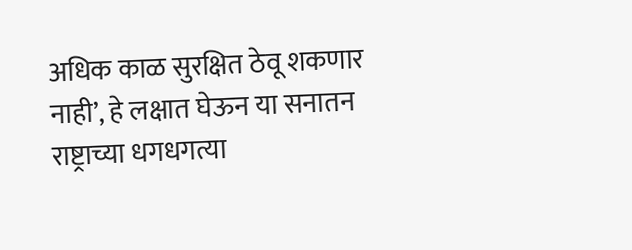अधिक काळ सुरक्षित ठेवू शकणार नाही’, हे लक्षात घेऊन या सनातन राष्ट्राच्या धगधगत्या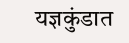यज्ञकुंडात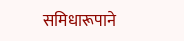समिधारूपाने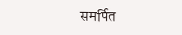समर्पित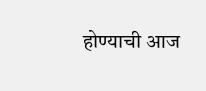होण्याची आज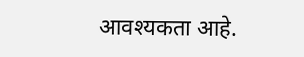आवश्यकता आहे.